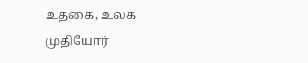உதகை, உலக முதியோர்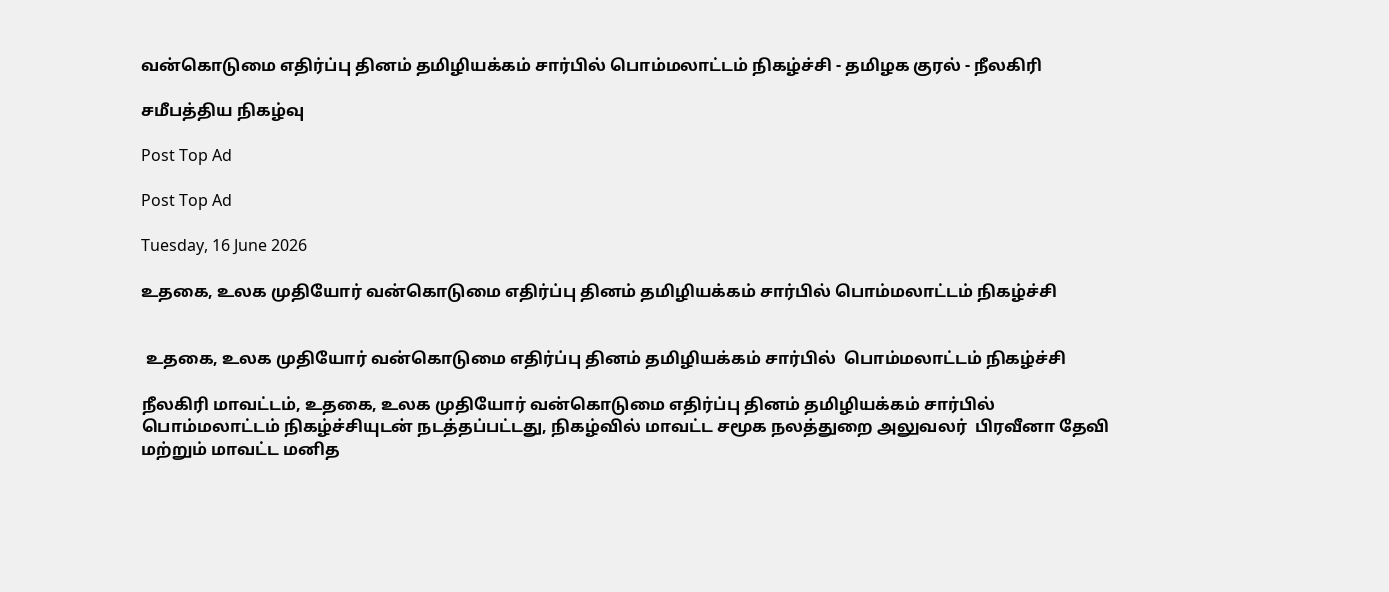வன்கொடுமை எதிர்ப்பு தினம் தமிழியக்கம் சார்பில் பொம்மலாட்டம் நிகழ்ச்சி - தமிழக குரல் - நீலகிரி

சமீபத்திய நிகழ்வு

Post Top Ad

Post Top Ad

Tuesday, 16 June 2026

உதகை, உலக முதியோர் வன்கொடுமை எதிர்ப்பு தினம் தமிழியக்கம் சார்பில் பொம்மலாட்டம் நிகழ்ச்சி


 உதகை, உலக முதியோர் வன்கொடுமை எதிர்ப்பு தினம் தமிழியக்கம் சார்பில்  பொம்மலாட்டம் நிகழ்ச்சி

நீலகிரி மாவட்டம், உதகை, உலக முதியோர் வன்கொடுமை எதிர்ப்பு தினம் தமிழியக்கம் சார்பில்  பொம்மலாட்டம் நிகழ்ச்சியுடன் நடத்தப்பட்டது, நிகழ்வில் மாவட்ட சமூக நலத்துறை அலுவலர்  பிரவீனா தேவி  மற்றும் மாவட்ட மனித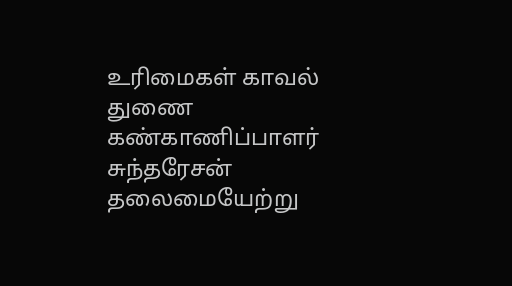உரிமைகள் காவல் துணை கண்காணிப்பாளர் சுந்தரேசன் தலைமையேற்று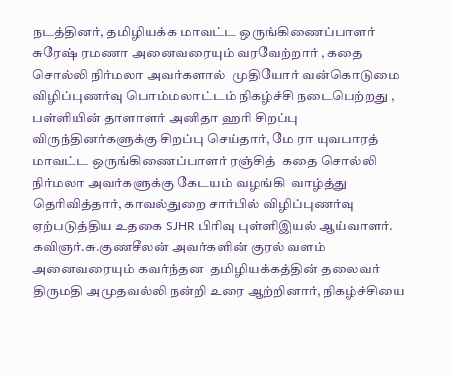நடத்தினர், தமிழியக்க மாவட்ட ஒருங்கிணைப்பாளர் சுரேஷ் ரமணா அனைவரையும் வரவேற்றார் , கதை சொல்லி நிர்மலா அவர்களால்  முதியோர் வன்கொடுமை விழிப்புணர்வு பொம்மலாட்டம் நிகழ்ச்சி நடைபெற்றது , பள்ளியின் தாளாளர் அனிதா ஹரி சிறப்பு விருந்தினர்களுக்கு சிறப்பு செய்தார், மே ரா யுவபாரத் மாவட்ட ஒருங்கிணைப்பாளர் ரஞ்சித்  கதை சொல்லி நிர்மலா அவர்களுக்கு கேடயம் வழங்கி  வாழ்த்து தெரிவித்தார், காவல்துறை சார்பில் விழிப்புணர்வு ஏற்படுத்திய உதகை SJHR பிரிவு புள்ளிஇயல் ஆய்வாளர். கவிஞர்.சு.குணசீலன் அவர்களின் குரல் வளம்  அனைவரையும் கவர்ந்தன  தமிழியக்கத்தின் தலைவர் திருமதி அமுதவல்லி நன்றி உரை ஆற்றினார், நிகழ்ச்சியை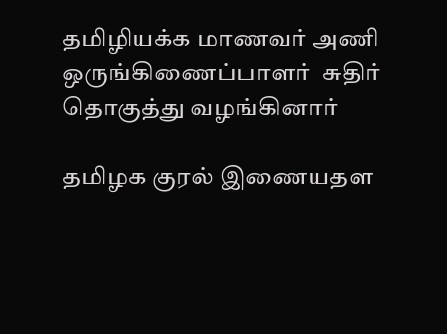தமிழியக்க மாணவர் அணி ஒருங்கிணைப்பாளர்  சுதிர் தொகுத்து வழங்கினார்

தமிழக குரல் இணையதள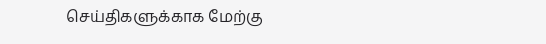செய்திகளுக்காக மேற்கு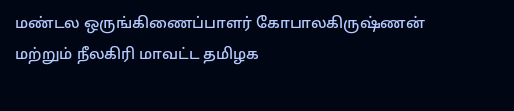மண்டல ஒருங்கிணைப்பாளர் கோபாலகிருஷ்ணன் மற்றும் நீலகிரி மாவட்ட தமிழக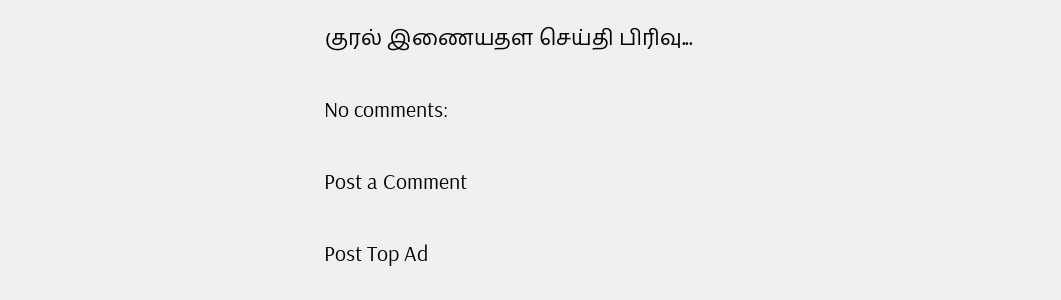குரல் இணையதள செய்தி பிரிவு...

No comments:

Post a Comment

Post Top Ad